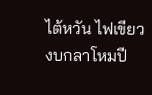ไต้หวัน ไฟเขียว งบกลาโหมปี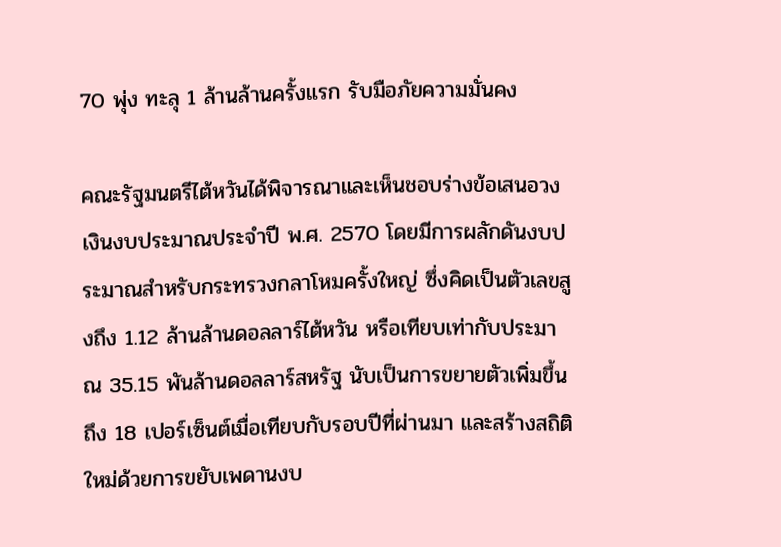70 พุ่ง ทะลุ 1 ล้านล้านครั้งแรก รับมือภัยความมั่นคง

คณะรัฐมนตรีไต้หวันได้พิจารณาและเห็นชอบร่างข้อเสนอวงเงินงบประมาณประจำปี พ.ศ. 2570 โดยมีการผลักดันงบประมาณสำหรับกระทรวงกลาโหมครั้งใหญ่ ซึ่งคิดเป็นตัวเลขสูงถึง 1.12 ล้านล้านดอลลาร์ไต้หวัน หรือเทียบเท่ากับประมาณ 35.15 พันล้านดอลลาร์สหรัฐ นับเป็นการขยายตัวเพิ่มขึ้นถึง 18 เปอร์เซ็นต์เมื่อเทียบกับรอบปีที่ผ่านมา และสร้างสถิติใหม่ด้วยการขยับเพดานงบ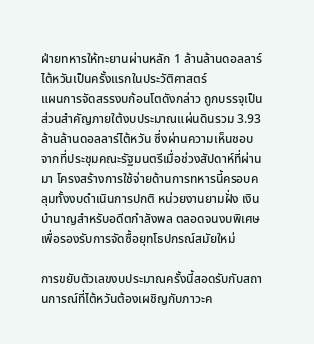ฝ่ายทหารให้ทะยานผ่านหลัก 1 ล้านล้านดอลลาร์ไต้หวันเป็นครั้งแรกในประวัติศาสตร์
แผนการจัดสรรงบก้อนโตดังกล่าว ถูกบรรจุเป็นส่วนสำคัญภายใต้งบประมาณแผ่นดินรวม 3.93 ล้านล้านดอลลาร์ไต้หวัน ซึ่งผ่านความเห็นชอบจากที่ประชุมคณะรัฐมนตรีเมื่อช่วงสัปดาห์ที่ผ่านมา โครงสร้างการใช้จ่ายด้านการทหารนี้ครอบคลุมทั้งงบดำเนินการปกติ หน่วยงานยามฝั่ง เงินบำนาญสำหรับอดีตกำลังพล ตลอดจนงบพิเศษเพื่อรองรับการจัดซื้อยุทโธปกรณ์สมัยใหม่

การขยับตัวเลขงบประมาณครั้งนี้สอดรับกับสถานการณ์ที่ไต้หวันต้องเผชิญกับภาวะค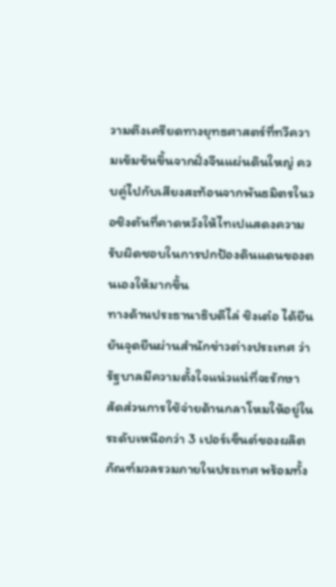วามตึงเครียดทางยุทธศาสตร์ที่ทวีความเข้มข้นขึ้นจากฝั่งจีนแผ่นดินใหญ่ ควบคู่ไปกับเสียงสะท้อนจากพันธมิตรในวอชิงตันที่คาดหวังให้ไทเปแสดงความรับผิดชอบในการปกป้องดินแดนของตนเองให้มากขึ้น
ทางด้านประธานาธิบดีไล่ ชิงเต๋อ ได้ยืนยันจุดยืนผ่านสำนักข่าวต่างประเทศ ว่ารัฐบาลมีความตั้งใจแน่วแน่ที่จะรักษาสัดส่วนการใช้จ่ายด้านกลาโหมให้อยู่ในระดับเหนือกว่า 3 เปอร์เซ็นต์ของผลิตภัณฑ์มวลรวมภายในประเทศ พร้อมทั้ง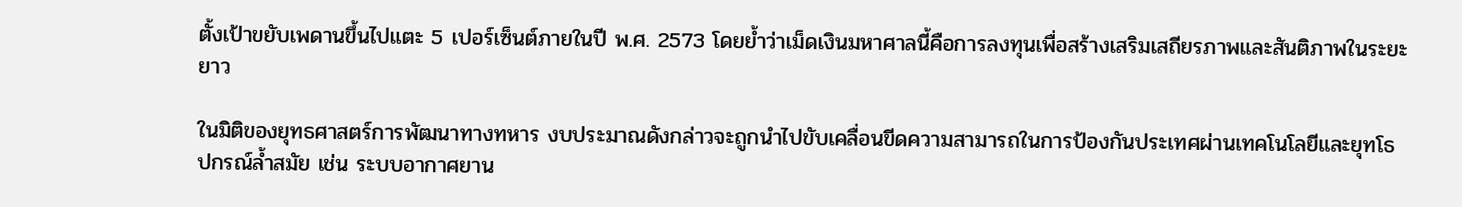ตั้งเป้าขยับเพดานขึ้นไปแตะ 5 เปอร์เซ็นต์ภายในปี พ.ศ. 2573 โดยย้ำว่าเม็ดเงินมหาศาลนี้คือการลงทุนเพื่อสร้างเสริมเสถียรภาพและสันติภาพในระยะยาว

ในมิติของยุทธศาสตร์การพัฒนาทางทหาร งบประมาณดังกล่าวจะถูกนำไปขับเคลื่อนขีดความสามารถในการป้องกันประเทศผ่านเทคโนโลยีและยุทโธปกรณ์ล้ำสมัย เช่น ระบบอากาศยาน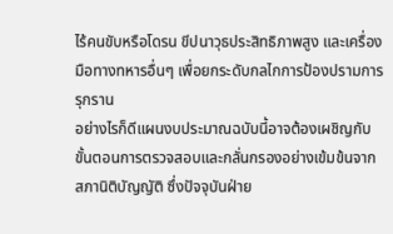ไร้คนขับหรือโดรน ขีปนาวุธประสิทธิภาพสูง และเครื่องมือทางทหารอื่นๆ เพื่อยกระดับกลไกการป้องปรามการรุกราน
อย่างไรก็ดีแผนงบประมาณฉบับนี้อาจต้องเผชิญกับขั้นตอนการตรวจสอบและกลั่นกรองอย่างเข้มข้นจากสภานิติบัญญัติ ซึ่งปัจจุบันฝ่าย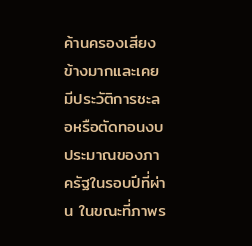ค้านครองเสียงข้างมากและเคยมีประวัติการชะลอหรือตัดทอนงบประมาณของภาครัฐในรอบปีที่ผ่าน ในขณะที่ภาพร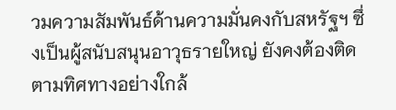วมความสัมพันธ์ด้านความมั่นคงกับสหรัฐฯ ซึ่งเป็นผู้สนับสนุนอาวุธรายใหญ่ ยังคงต้องติดตามทิศทางอย่างใกล้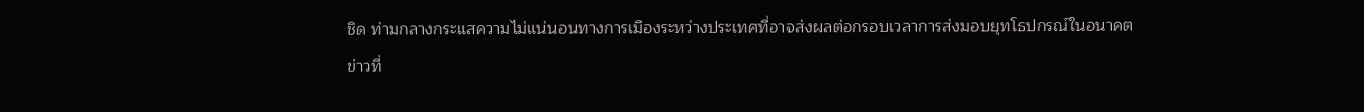ชิด ท่ามกลางกระแสความไม่แน่นอนทางการเมืองระหว่างประเทศที่อาจส่งผลต่อกรอบเวลาการส่งมอบยุทโธปกรณ์ในอนาคต
ข่าวที่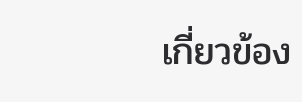เกี่ยวข้อง